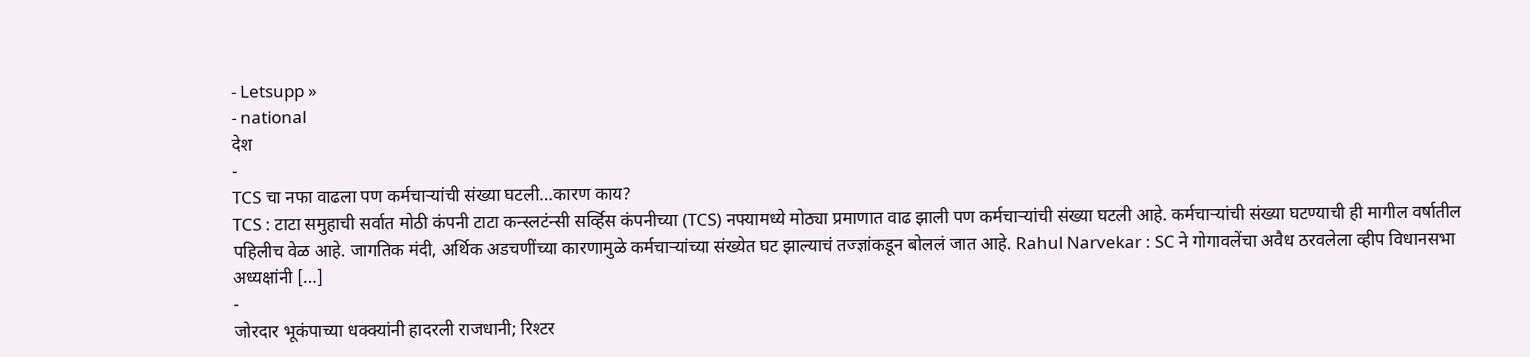- Letsupp »
- national
देश
-
TCS चा नफा वाढला पण कर्मचाऱ्यांची संख्या घटली…कारण काय?
TCS : टाटा समुहाची सर्वात मोठी कंपनी टाटा कन्स्लटंन्सी सर्व्हिस कंपनीच्या (TCS) नफ्यामध्ये मोठ्या प्रमाणात वाढ झाली पण कर्मचाऱ्यांची संख्या घटली आहे. कर्मचाऱ्यांची संख्या घटण्याची ही मागील वर्षातील पहिलीच वेळ आहे. जागतिक मंदी, अर्थिक अडचणींच्या कारणामुळे कर्मचाऱ्यांच्या संख्येत घट झाल्याचं तज्ज्ञांकडून बोललं जात आहे. Rahul Narvekar : SC ने गोगावलेंचा अवैध ठरवलेला व्हीप विधानसभा अध्यक्षांनी […]
-
जोरदार भूकंपाच्या धक्क्यांनी हादरली राजधानी; रिश्टर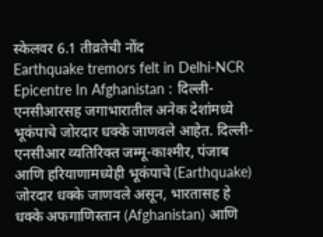स्केलवर 6.1 तीव्रतेची नोंद
Earthquake tremors felt in Delhi-NCR Epicentre In Afghanistan : दिल्ली-एनसीआरसह जगाभारातील अनेक देशांमध्ये भूकंपाचे जोरदार धक्के जाणवले आहेत. दिल्ली-एनसीआर व्यतिरिक्त जम्मू-काश्मीर, पंजाब आणि हरियाणामध्येही भूकंपाचे (Earthquake) जोरदार धक्के जाणवले असून, भारतासह हे धक्के अफगाणिस्तान (Afghanistan) आणि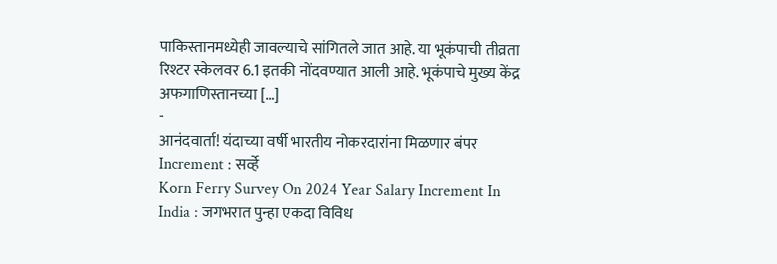पाकिस्तानमध्येही जावल्याचे सांगितले जात आहे. या भूकंपाची तीव्रता रिश्टर स्केलवर 6.1 इतकी नोंदवण्यात आली आहे. भूकंपाचे मुख्य केंद्र अफगाणिस्तानच्या […]
-
आनंदवार्ता! यंदाच्या वर्षी भारतीय नोकरदारांना मिळणार बंपर Increment : सर्व्हे
Korn Ferry Survey On 2024 Year Salary Increment In India : जगभरात पुन्हा एकदा विविध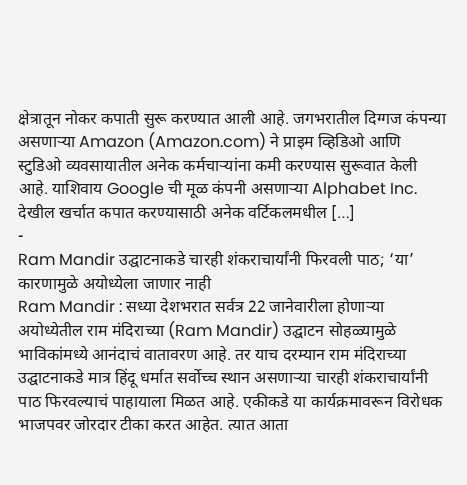क्षेत्रातून नोकर कपाती सुरू करण्यात आली आहे. जगभरातील दिग्गज कंपन्या असणाऱ्या Amazon (Amazon.com) ने प्राइम व्हिडिओ आणि स्टुडिओ व्यवसायातील अनेक कर्मचाऱ्यांना कमी करण्यास सुरूवात केली आहे. याशिवाय Google ची मूळ कंपनी असणाऱ्या Alphabet Inc. देखील खर्चात कपात करण्यासाठी अनेक वर्टिकलमधील […]
-
Ram Mandir उद्घाटनाकडे चारही शंकराचार्यांनी फिरवली पाठ; ‘या’ कारणामुळे अयोध्येला जाणार नाही
Ram Mandir : सध्या देशभरात सर्वत्र 22 जानेवारीला होणाऱ्या अयोध्येतील राम मंदिराच्या (Ram Mandir) उद्घाटन सोहळ्यामुळे भाविकांमध्ये आनंदाचं वातावरण आहे. तर याच दरम्यान राम मंदिराच्या उद्घाटनाकडे मात्र हिंदू धर्मात सर्वोच्च स्थान असणाऱ्या चारही शंकराचार्यांनी पाठ फिरवल्याचं पाहायाला मिळत आहे. एकीकडे या कार्यक्रमावरून विरोधक भाजपवर जोरदार टीका करत आहेत. त्यात आता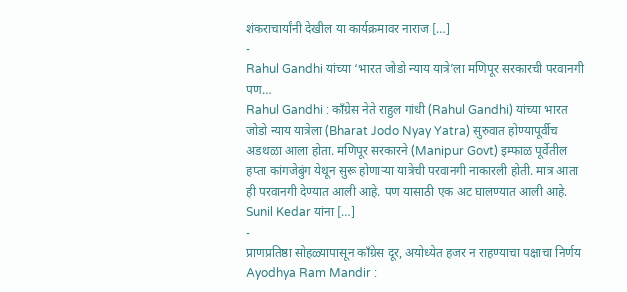शंकराचार्यांनी देखील या कार्यक्रमावर नाराज […]
-
Rahul Gandhi यांच्या ‘भारत जोडो न्याय यात्रे’ला मणिपूर सरकारची परवानगी पण…
Rahul Gandhi : काँग्रेस नेते राहुल गांधी (Rahul Gandhi) यांच्या भारत जोडो न्याय यात्रेला (Bharat Jodo Nyay Yatra) सुरुवात होण्यापूर्वीच अडथळा आला होता. मणिपूर सरकारने (Manipur Govt) इम्फाळ पूर्वेतील हप्ता कांगजेबुंग येथून सुरू होणाऱ्या यात्रेची परवानगी नाकारली होती. मात्र आता ही परवानगी देण्यात आली आहे. पण यासाठी एक अट घालण्यात आली आहे. Sunil Kedar यांना […]
-
प्राणप्रतिष्ठा सोहळ्यापासून काँग्रेस दूर, अयोध्येत हजर न राहण्याचा पक्षाचा निर्णय
Ayodhya Ram Mandir :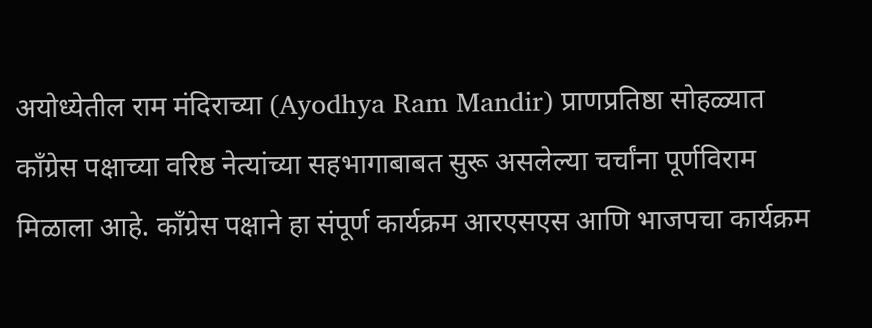अयोध्येतील राम मंदिराच्या (Ayodhya Ram Mandir) प्राणप्रतिष्ठा सोहळ्यात काँग्रेस पक्षाच्या वरिष्ठ नेत्यांच्या सहभागाबाबत सुरू असलेल्या चर्चांना पूर्णविराम मिळाला आहे. काँग्रेस पक्षाने हा संपूर्ण कार्यक्रम आरएसएस आणि भाजपचा कार्यक्रम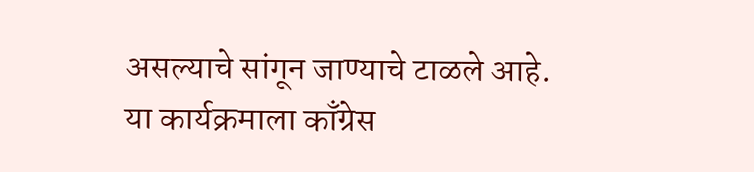असल्याचे सांगून जाण्याचे टाळले आहे. या कार्यक्रमाला काँग्रेस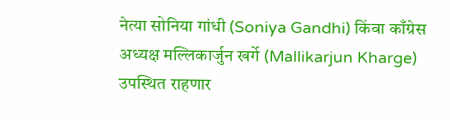नेत्या सोनिया गांधी (Soniya Gandhi) किंवा काँग्रेस अध्यक्ष मल्लिकार्जुन खर्गे (Mallikarjun Kharge) उपस्थित राहणार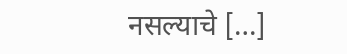नसल्याचे […]